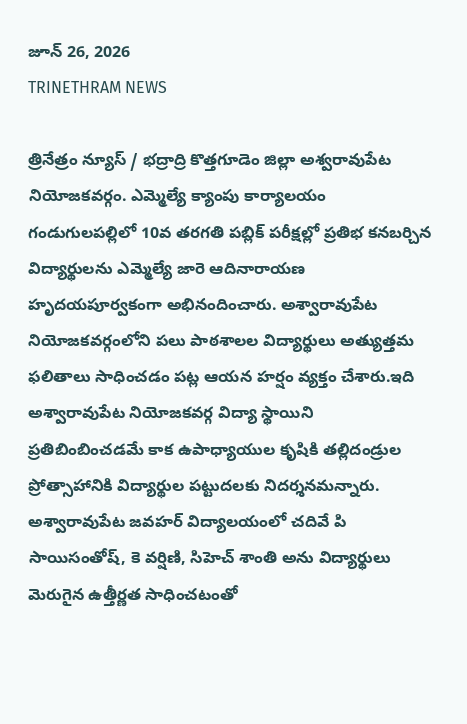జూన్ 26, 2026
TRINETHRAM NEWS

త్రినేత్రం న్యూస్ / భద్రాద్రి కొత్తగూడెం జిల్లా అశ్వరావుపేట నియోజకవర్గం. ఎమ్మెల్యే క్యాంపు కార్యాలయం గండుగులపల్లిలో 10వ తరగతి పబ్లిక్ పరీక్షల్లో ప్రతిభ కనబర్చిన విద్యార్థులను ఎమ్మెల్యే జారె ఆదినారాయణ హృదయపూర్వకంగా అభినందించారు. అశ్వారావుపేట నియోజకవర్గంలోని పలు పాఠశాలల విద్యార్థులు అత్యుత్తమ ఫలితాలు సాధించడం పట్ల ఆయన హర్షం వ్యక్తం చేశారు.ఇది అశ్వారావుపేట నియోజకవర్గ విద్యా స్థాయిని ప్రతిబింబించడమే కాక ఉపాధ్యాయుల కృషికి తల్లిదండ్రుల ప్రోత్సాహానికి విద్యార్థుల పట్టుదల‌కు నిదర్శనమన్నారు. అశ్వారావుపేట జవహర్ విద్యాలయంలో చదివే పి సాయిసంతోష్, కె వర్షిణి, సిహెచ్ శాంతి అను విద్యార్థులు మెరుగైన ఉత్తీర్ణత సాధించటంతో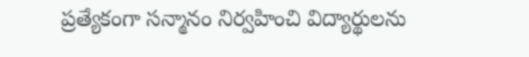ప్రత్యేకంగా సన్మానం నిర్వహించి విద్యార్థులను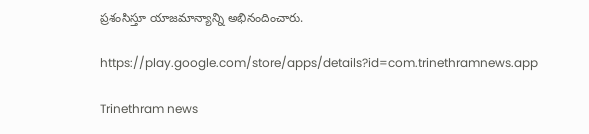ప్రశంసిస్తూ యాజమాన్యాన్ని అభినందించారు.

https://play.google.com/store/apps/details?id=com.trinethramnews.app

Trinethram news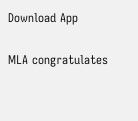Download App

MLA congratulates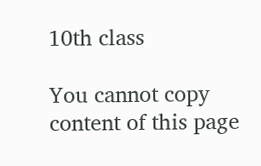10th class

You cannot copy content of this page